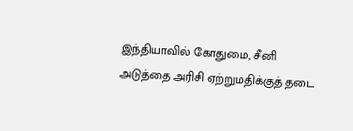இந்தியாவில் கோதுமை, சீனி அடுத்தை அரிசி ஏற்றுமதிக்குத் தடை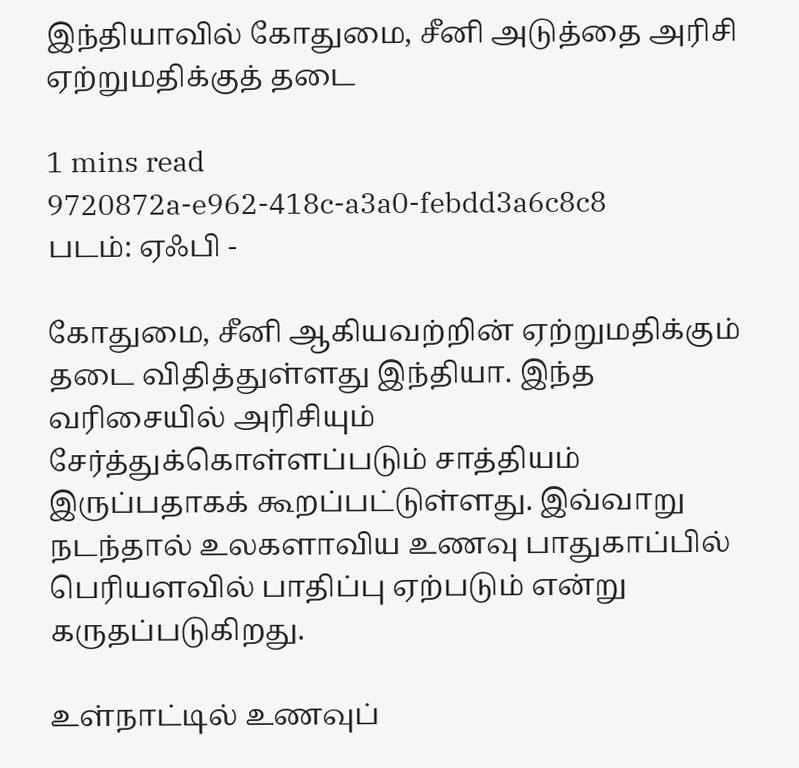இந்தியாவில் கோதுமை, சீனி அடுத்தை அரிசி ஏற்றுமதிக்குத் தடை

1 mins read
9720872a-e962-418c-a3a0-febdd3a6c8c8
படம்: ஏஃபி -

கோதுமை, சீனி ஆகியவற்றின் ஏற்றுமதிக்கும் தடை விதித்துள்ளது இந்தியா. இந்த வரிசையில் அரிசியும் சேர்த்துக்கொள்ளப்படும் சாத்தியம் இருப்பதாகக் கூறப்பட்டுள்ளது. இவ்வாறு நடந்தால் உலகளாவிய உணவு பாதுகாப்பில் பெரியளவில் பாதிப்பு ஏற்படும் என்று கருதப்படுகிறது.

உள்நாட்டில் உணவுப்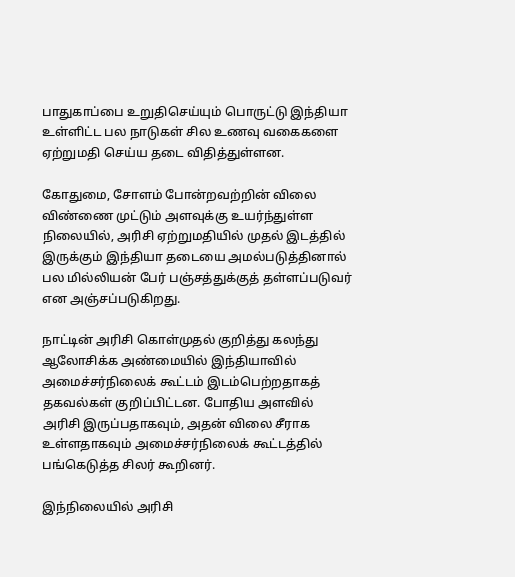பாதுகாப்பை உறுதிசெய்யும் பொருட்டு இந்தியா உள்ளிட்ட பல நாடுகள் சில உணவு வகைகளை ஏற்றுமதி செய்ய தடை விதித்துள்ளன.

கோதுமை, சோளம் போன்றவற்றின் விலை விண்ணை முட்டும் அளவுக்கு உயர்ந்துள்ள நிலையில், அரிசி ஏற்றுமதியில் முதல் இடத்தில் இருக்கும் இந்தியா தடையை அமல்படுத்தினால் பல மில்லியன் பேர் பஞ்சத்துக்குத் தள்ளப்படுவர் என அஞ்சப்படுகிறது.

நாட்டின் அரிசி கொள்முதல் குறித்து கலந்து ஆலோசிக்க அண்மையில் இந்தியாவில் அமைச்சர்நிலைக் கூட்டம் இடம்பெற்றதாகத் தகவல்கள் குறிப்பிட்டன. போதிய அளவில் அரிசி இருப்பதாகவும், அதன் விலை சீராக உள்ளதாகவும் அமைச்சர்நிலைக் கூட்டத்தில் பங்கெடுத்த சிலர் கூறினர்.

இந்நிலையில் அரிசி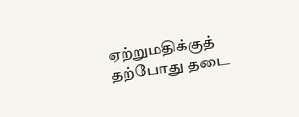ஏற்றுமதிக்குத் தற்போது தடை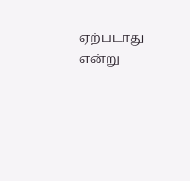ஏற்படாது என்று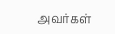அவர்கள்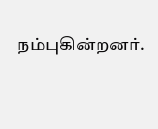நம்புகின்றனர்.